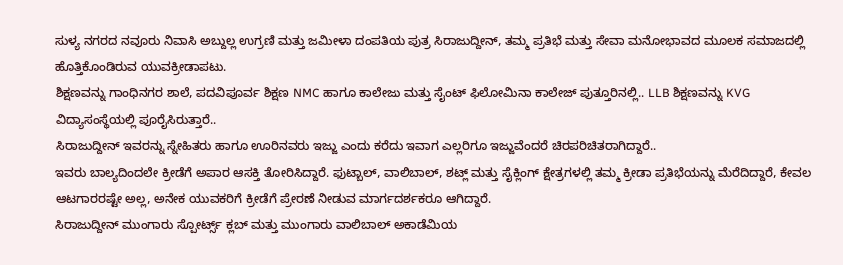ಸುಳ್ಯ ನಗರದ ನವೂರು ನಿವಾಸಿ ಅಬ್ದುಲ್ಲ ಉಗ್ರಣಿ ಮತ್ತು ಜಮೀಳಾ ದಂಪತಿಯ ಪುತ್ರ ಸಿರಾಜುದ್ದೀನ್, ತಮ್ಮ ಪ್ರತಿಭೆ ಮತ್ತು ಸೇವಾ ಮನೋಭಾವದ ಮೂಲಕ ಸಮಾಜದಲ್ಲಿ ಹೊತ್ತಿಕೊಂಡಿರುವ ಯುವಕ್ರೀಡಾಪಟು.
ಶಿಕ್ಷಣವನ್ನು ಗಾಂಧಿನಗರ ಶಾಲೆ, ಪದವಿಪೂರ್ವ ಶಿಕ್ಷಣ NMC ಹಾಗೂ ಕಾಲೇಜು ಮತ್ತು ಸೈಂಟ್ ಫಿಲೋಮಿನಾ ಕಾಲೇಜ್ ಪುತ್ತೂರಿನಲ್ಲಿ.. LLB ಶಿಕ್ಷಣವನ್ನು KVG ವಿದ್ಯಾಸಂಸ್ಥೆಯಲ್ಲಿ ಪೂರೈಸಿರುತ್ತಾರೆ..
ಸಿರಾಜುದ್ದೀನ್ ಇವರನ್ನು ಸ್ನೇಹಿತರು ಹಾಗೂ ಊರಿನವರು ಇಜ್ಜು ಎಂದು ಕರೆದು ಇವಾಗ ಎಲ್ಲರಿಗೂ ಇಜ್ಜುವೆಂದರೆ ಚಿರಪರಿಚಿತರಾಗಿದ್ದಾರೆ..
ಇವರು ಬಾಲ್ಯದಿಂದಲೇ ಕ್ರೀಡೆಗೆ ಅಪಾರ ಆಸಕ್ತಿ ತೋರಿಸಿದ್ದಾರೆ. ಫುಟ್ಬಾಲ್, ವಾಲಿಬಾಲ್, ಶಟ್ಲ್ ಮತ್ತು ಸೈಕ್ಲಿಂಗ್ ಕ್ಷೇತ್ರಗಳಲ್ಲಿ ತಮ್ಮ ಕ್ರೀಡಾ ಪ್ರತಿಭೆಯನ್ನು ಮೆರೆದಿದ್ದಾರೆ, ಕೇವಲ ಆಟಗಾರರಷ್ಟೇ ಅಲ್ಲ, ಅನೇಕ ಯುವಕರಿಗೆ ಕ್ರೀಡೆಗೆ ಪ್ರೇರಣೆ ನೀಡುವ ಮಾರ್ಗದರ್ಶಕರೂ ಆಗಿದ್ದಾರೆ.
ಸಿರಾಜುದ್ದೀನ್ ಮುಂಗಾರು ಸ್ಪೋರ್ಟ್ಸ್ ಕ್ಲಬ್ ಮತ್ತು ಮುಂಗಾರು ವಾಲಿಬಾಲ್ ಅಕಾಡೆಮಿಯ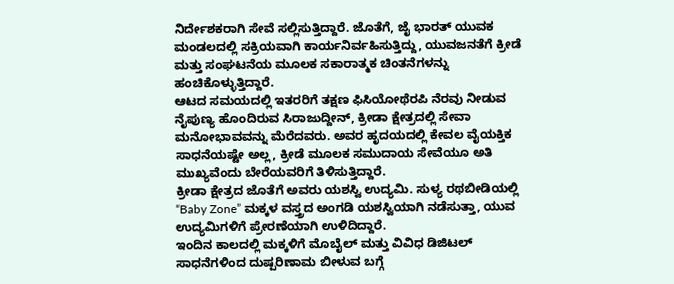ನಿರ್ದೇಶಕರಾಗಿ ಸೇವೆ ಸಲ್ಲಿಸುತ್ತಿದ್ದಾರೆ. ಜೊತೆಗೆ, ಜೈ ಭಾರತ್ ಯುವಕ ಮಂಡಲದಲ್ಲಿ ಸಕ್ರಿಯವಾಗಿ ಕಾರ್ಯನಿರ್ವಹಿಸುತ್ತಿದ್ದು, ಯುವಜನತೆಗೆ ಕ್ರೀಡೆ ಮತ್ತು ಸಂಘಟನೆಯ ಮೂಲಕ ಸಕಾರಾತ್ಮಕ ಚಿಂತನೆಗಳನ್ನು ಹಂಚಿಕೊಳ್ಳುತ್ತಿದ್ದಾರೆ.
ಆಟದ ಸಮಯದಲ್ಲಿ ಇತರರಿಗೆ ತಕ್ಷಣ ಫಿಸಿಯೋಥೆರಪಿ ನೆರವು ನೀಡುವ ನೈಪುಣ್ಯ ಹೊಂದಿರುವ ಸಿರಾಜುದ್ದೀನ್, ಕ್ರೀಡಾ ಕ್ಷೇತ್ರದಲ್ಲಿ ಸೇವಾ ಮನೋಭಾವವನ್ನು ಮೆರೆದವರು. ಅವರ ಹೃದಯದಲ್ಲಿ ಕೇವಲ ವೈಯಕ್ತಿಕ ಸಾಧನೆಯಷ್ಟೇ ಅಲ್ಲ, ಕ್ರೀಡೆ ಮೂಲಕ ಸಮುದಾಯ ಸೇವೆಯೂ ಅತಿ ಮುಖ್ಯವೆಂದು ಬೇರೆಯವರಿಗೆ ತಿಳಿಸುತ್ತಿದ್ದಾರೆ.
ಕ್ರೀಡಾ ಕ್ಷೇತ್ರದ ಜೊತೆಗೆ ಅವರು ಯಶಸ್ವಿ ಉದ್ಯಮಿ. ಸುಳ್ಯ ರಥಬೀಡಿಯಲ್ಲಿ “Baby Zone” ಮಕ್ಕಳ ವಸ್ತ್ರದ ಅಂಗಡಿ ಯಶಸ್ವಿಯಾಗಿ ನಡೆಸುತ್ತಾ, ಯುವ ಉದ್ಯಮಿಗಳಿಗೆ ಪ್ರೇರಣೆಯಾಗಿ ಉಳಿದಿದ್ದಾರೆ.
ಇಂದಿನ ಕಾಲದಲ್ಲಿ ಮಕ್ಕಳಿಗೆ ಮೊಬೈಲ್ ಮತ್ತು ವಿವಿಧ ಡಿಜಿಟಲ್ ಸಾಧನೆಗಳಿಂದ ದುಷ್ಪರಿಣಾಮ ಬೀಳುವ ಬಗ್ಗೆ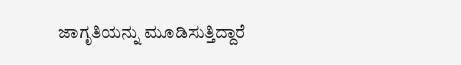ಜಾಗೃತಿಯನ್ನು ಮೂಡಿಸುತ್ತಿದ್ದಾರೆ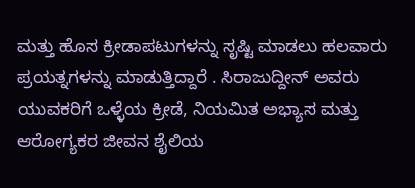ಮತ್ತು ಹೊಸ ಕ್ರೀಡಾಪಟುಗಳನ್ನು ಸೃಷ್ಟಿ ಮಾಡಲು ಹಲವಾರು ಪ್ರಯತ್ನಗಳನ್ನು ಮಾಡುತ್ತಿದ್ದಾರೆ . ಸಿರಾಜುದ್ದೀನ್ ಅವರು ಯುವಕರಿಗೆ ಒಳ್ಳೆಯ ಕ್ರೀಡೆ, ನಿಯಮಿತ ಅಭ್ಯಾಸ ಮತ್ತು ಆರೋಗ್ಯಕರ ಜೀವನ ಶೈಲಿಯ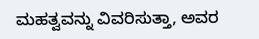ಮಹತ್ವವನ್ನು ವಿವರಿಸುತ್ತಾ, ಅವರ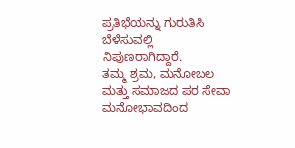ಪ್ರತಿಭೆಯನ್ನು ಗುರುತಿಸಿ ಬೆಳೆಸುವಲ್ಲಿ ನಿಪುಣರಾಗಿದ್ದಾರೆ.
ತಮ್ಮ ಶ್ರಮ, ಮನೋಬಲ ಮತ್ತು ಸಮಾಜದ ಪರ ಸೇವಾ ಮನೋಭಾವದಿಂದ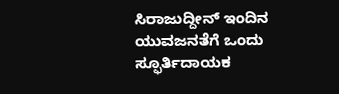ಸಿರಾಜುದ್ದೀನ್ ಇಂದಿನ ಯುವಜನತೆಗೆ ಒಂದು ಸ್ಫೂರ್ತಿದಾಯಕ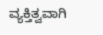ವ್ಯಕ್ತಿತ್ವವಾಗಿ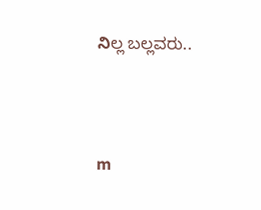నిಲ್ಲ ಬಲ್ಲವರು..




m